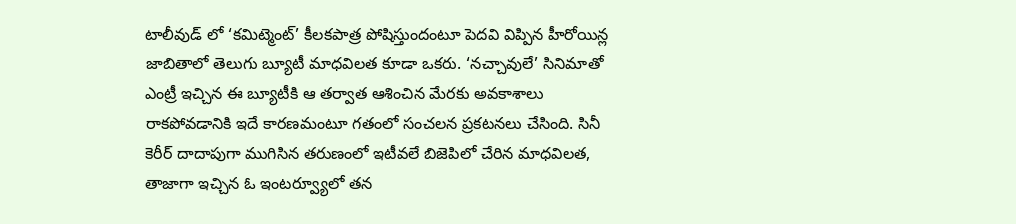టాలీవుడ్ లో ‘కమిట్మెంట్’ కీలకపాత్ర పోషిస్తుందంటూ పెదవి విప్పిన హీరోయిన్ల జాబితాలో తెలుగు బ్యూటీ మాధవిలత కూడా ఒకరు. ‘నచ్చావులే’ సినిమాతో ఎంట్రీ ఇచ్చిన ఈ బ్యూటీకి ఆ తర్వాత ఆశించిన మేరకు అవకాశాలు రాకపోవడానికి ఇదే కారణమంటూ గతంలో సంచలన ప్రకటనలు చేసింది. సినీ కెరీర్ దాదాపుగా ముగిసిన తరుణంలో ఇటీవలే బిజెపిలో చేరిన మాధవిలత, తాజాగా ఇచ్చిన ఓ ఇంటర్వ్యూలో తన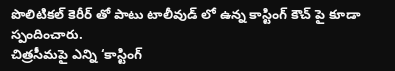పొలిటికల్ కెరీర్ తో పాటు టాలీవుడ్ లో ఉన్న కాస్టింగ్ కౌచ్ పై కూడా స్పందించారు.
చిత్రసీమపై ఎన్ని ‘కాస్టింగ్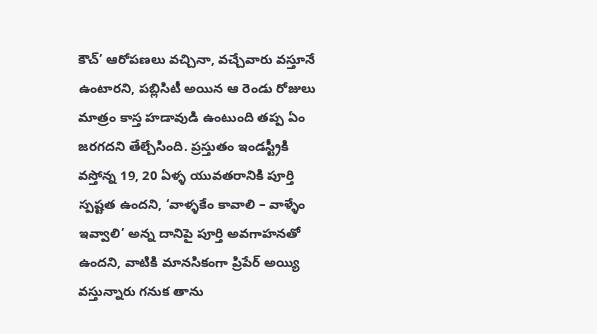కౌచ్’ ఆరోపణలు వచ్చినా, వచ్చేవారు వస్తూనే ఉంటారని, పబ్లిసిటీ అయిన ఆ రెండు రోజులు మాత్రం కాస్త హడావుడి ఉంటుంది తప్ప ఏం జరగదని తేల్చేసింది. ప్రస్తుతం ఇండస్ట్రీకి వస్తోన్న 19, 20 ఏళ్ళ యువతరానికి పూర్తి స్పష్టత ఉందని, ‘వాళ్ళకేం కావాలి – వాళ్ళేం ఇవ్వాలి’ అన్న దానిపై పూర్తి అవగాహనతో ఉందని, వాటికి మానసికంగా ప్రిపేర్ అయ్యి వస్తున్నారు గనుక తాను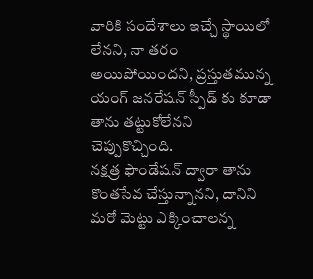వారికి సందేశాలు ఇచ్చే స్థాయిలో లేనని, నా తరం అయిపోయిందని, ప్రస్తుతమున్న యంగ్ జనరేషన్ స్పీడ్ కు కూడా తాను తట్టుకోలేనని చెప్పుకొచ్చింది.
నక్షత్ర ఫౌండేషన్ ద్వారా తాను కొంతసేవ చేస్తున్నానని, దానిని మరో మెట్టు ఎక్కించాలన్న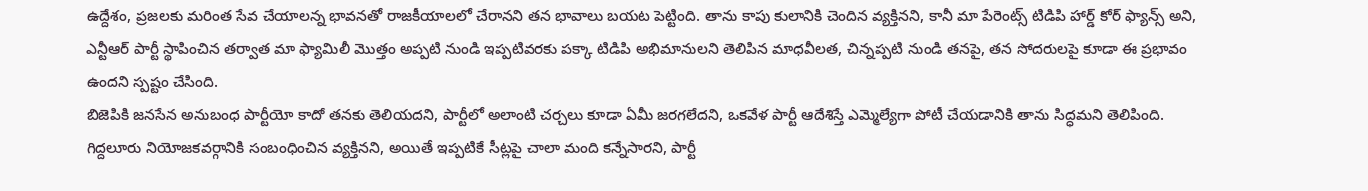ఉద్దేశం, ప్రజలకు మరింత సేవ చేయాలన్న భావనతో రాజకీయాలలో చేరానని తన భావాలు బయట పెట్టింది. తాను కాపు కులానికి చెందిన వ్యక్తినని, కానీ మా పేరెంట్స్ టిడిపి హార్డ్ కోర్ ఫ్యాన్స్ అని, ఎన్టీఆర్ పార్టీ స్థాపించిన తర్వాత మా ఫ్యామిలీ మొత్తం అప్పటి నుండి ఇప్పటివరకు పక్కా టిడిపి అభిమానులని తెలిపిన మాధవీలత, చిన్నప్పటి నుండి తనపై, తన సోదరులపై కూడా ఈ ప్రభావం ఉందని స్పష్టం చేసింది.
బిజెపికి జనసేన అనుబంధ పార్టీయో కాదో తనకు తెలియదని, పార్టీలో అలాంటి చర్చలు కూడా ఏమీ జరగలేదని, ఒకవేళ పార్టీ ఆదేశిస్తే ఎమ్మెల్యేగా పోటీ చేయడానికి తాను సిద్ధమని తెలిపింది. గిద్దలూరు నియోజకవర్గానికి సంబంధించిన వ్యక్తినని, అయితే ఇప్పటికే సీట్లపై చాలా మంది కన్నేసారని, పార్టీ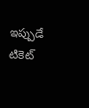ఇప్పుడే టికెట్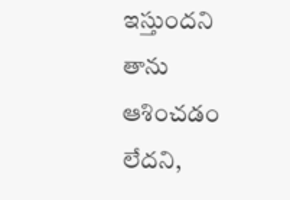ఇస్తుందని తాను ఆశించడం లేదని,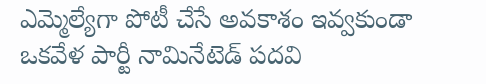ఎమ్మెల్యేగా పోటీ చేసే అవకాశం ఇవ్వకుండా ఒకవేళ పార్టీ నామినేటెడ్ పదవి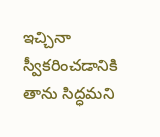ఇచ్చినా స్వీకరించడానికి తాను సిద్ధమని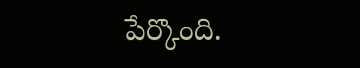పేర్కొంది.